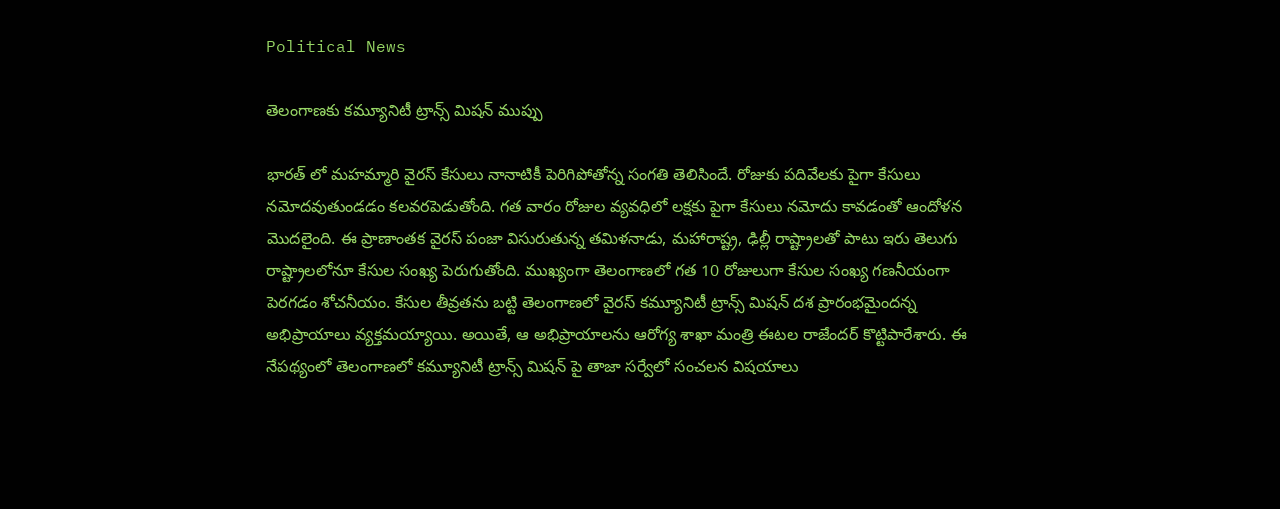Political News

తెలంగాణకు కమ్యూనిటీ ట్రాన్స్ మిషన్ ముప్పు

భారత్ లో మహమ్మారి వైరస్ కేసులు నానాటికీ పెరిగిపోతోన్న సంగతి తెలిసిందే. రోజుకు పదివేలకు పైగా కేసులు నమోదవుతుండడం కలవరపెడుతోంది. గత వారం రోజుల వ్యవధిలో లక్షకు పైగా కేసులు నమోదు కావడంతో ఆందోళన మొదలైంది. ఈ ప్రాణాంతక వైరస్ పంజా విసురుతున్న తమిళనాడు, మహారాష్ట్ర, ఢిల్లీ రాష్ట్రాలతో పాటు ఇరు తెలుగు రాష్ట్రాలలోనూ కేసుల సంఖ్య పెరుగుతోంది. ముఖ్యంగా తెలంగాణలో గత 10 రోజులుగా కేసుల సంఖ్య గణనీయంగా పెరగడం శోచనీయం. కేసుల తీవ్రతను బట్టి తెలంగాణలో వైరస్ కమ్యూనిటీ ట్రాన్స్ మిషన్ దశ ప్రారంభమైందన్న అభిప్రాయాలు వ్యక్తమయ్యాయి. అయితే, ఆ అభిప్రాయాలను ఆరోగ్య శాఖా మంత్రి ఈటల రాజేందర్ కొట్టిపారేశారు. ఈ నేపథ్యంలో తెలంగాణలో కమ్యూనిటీ ట్రాన్స్ మిషన్ పై తాజా సర్వేలో సంచలన విషయాలు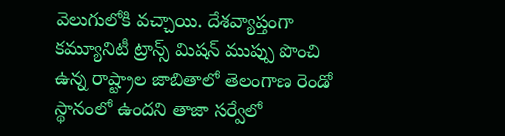వెలుగులోకి వచ్చాయి. దేశవ్యాప్తంగా కమ్యూనిటీ ట్రాన్స్ మిషన్ ముప్పు పొంచి ఉన్న రాష్ట్రాల జాబితాలో తెలంగాణ రెండో స్థానంలో ఉందని తాజా సర్వేలో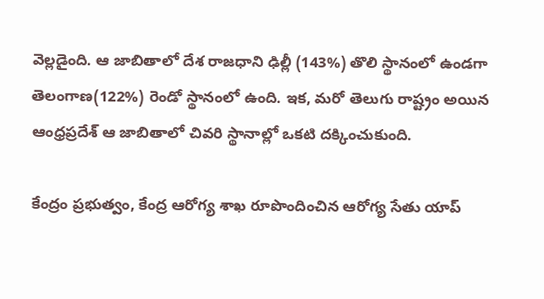వెల్లడైంది. ఆ జాబితాలో దేశ రాజధాని ఢిల్లీ (143%) తొలి స్థానంలో ఉండగా తెలంగాణ(122%) రెండో స్థానంలో ఉంది. ఇక, మరో తెలుగు రాష్ట్రం అయిన ఆంధ్రప్రదేశ్ ఆ జాబితాలో చివరి స్థానాల్లో ఒకటి దక్కించుకుంది.

కేంద్రం ప్రభుత్వం, కేంద్ర ఆరోగ్య శాఖ రూపొందించిన ఆరోగ్య సేతు యాప్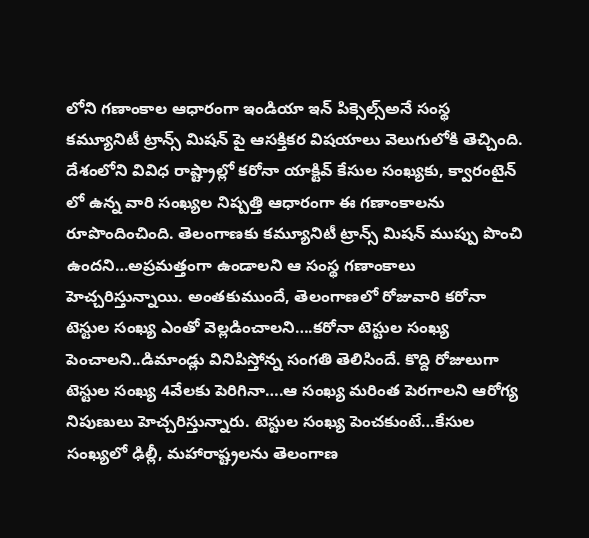లోని గణాంకాల ఆధారంగా ఇండియా ఇన్ పిక్సెల్స్అనే సంస్థ కమ్యూనిటీ ట్రాన్స్ మిషన్ పై ఆసక్తికర విషయాలు వెలుగులోకి తెచ్చింది. దేశంలోని వివిధ రాష్ట్రాల్లో కరోనా యాక్టివ్ కేసుల సంఖ్యకు, క్వారంటైన్ లో ఉన్న వారి సంఖ్యల నిష్పత్తి ఆధారంగా ఈ గణాంకాలను రూపొందించింది. తెలంగాణకు కమ్యూనిటీ ట్రాన్స్ మిషన్ ముప్పు పొంచి ఉందని…అప్రమత్తంగా ఉండాలని ఆ సంస్థ గణాంకాలు హెచ్చరిస్తున్నాయి. అంతకుముందే, తెలంగాణలో రోజువారి కరోనా టెస్టుల సంఖ్య ఎంతో వెల్లడించాలని….కరోనా టెస్టుల సంఖ్య పెంచాలని..డిమాండ్లు వినిపిస్తోన్న సంగతి తెలిసిందే. కొద్ది రోజులుగా టెస్టుల సంఖ్య 4వేలకు పెరిగినా….ఆ సంఖ్య మరింత పెరగాలని ఆరోగ్య నిపుణులు హెచ్చరిస్తున్నారు. టెస్టుల సంఖ్య పెంచకుంటే…కేసుల సంఖ్యలో ఢిల్లీ, మహారాష్ట్రలను తెలంగాణ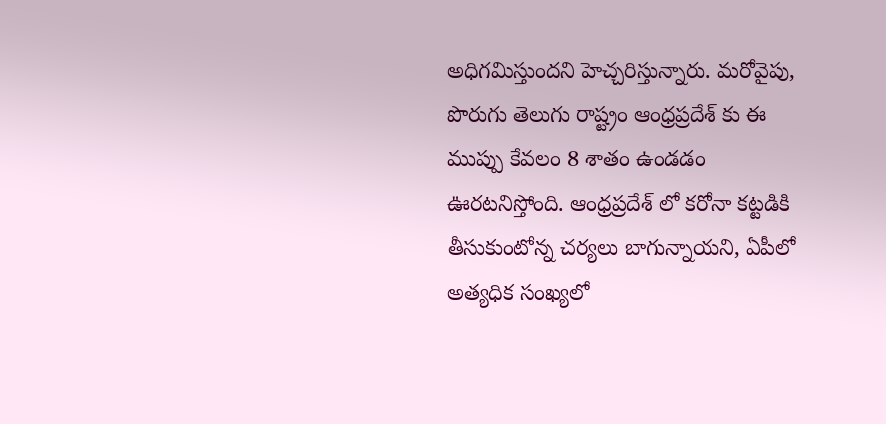అధిగమిస్తుందని హెచ్చరిస్తున్నారు. మరోవైపు, పొరుగు తెలుగు రాష్ట్రం ఆంధ్రప్రదేశ్ కు ఈ ముప్పు కేవలం 8 శాతం ఉండడం ఊరటనిస్తోంది. ఆంధ్రప్రదేశ్ లో కరోనా కట్టడికి తీసుకుంటోన్న చర్యలు బాగున్నాయని, ఏపీలో అత్యధిక సంఖ్యలో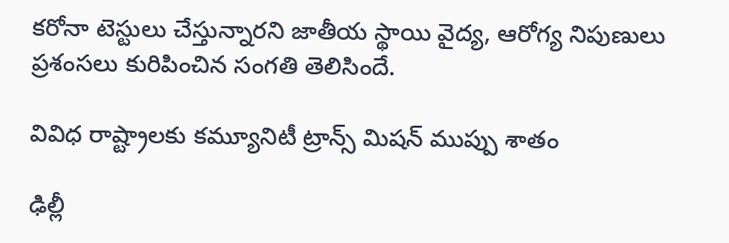కరోనా టెస్టులు చేస్తున్నారని జాతీయ స్థాయి వైద్య, ఆరోగ్య నిపుణులు ప్రశంసలు కురిపించిన సంగతి తెలిసిందే.

వివిధ రాష్ట్రాలకు కమ్యూనిటీ ట్రాన్స్ మిషన్ ముప్పు శాతం

ఢిల్లీ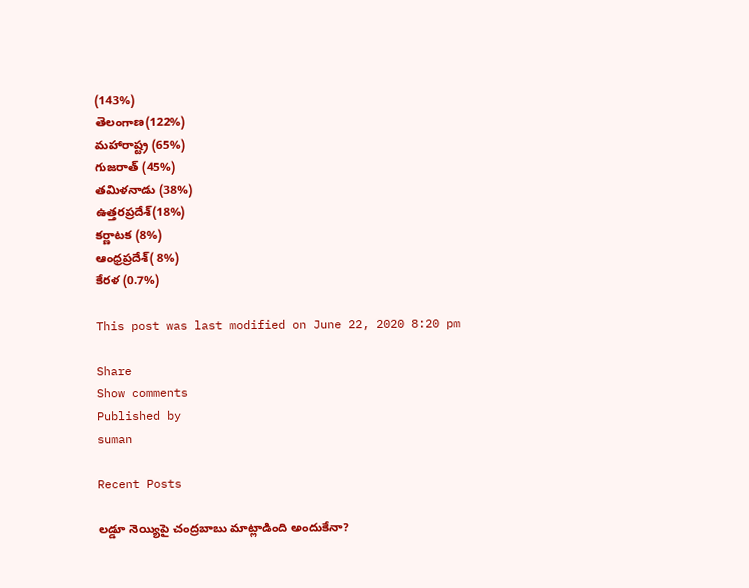(143%)
తెలంగాణ(122%)
మహారాష్ట్ర (65%)
గుజరాత్ (45%)
తమిళనాడు (38%)
ఉత్తరప్రదేశ్(18%)
కర్ణాటక (8%)
ఆంధ్రప్రదేశ్( 8%)
కేరళ (0.7%)

This post was last modified on June 22, 2020 8:20 pm

Share
Show comments
Published by
suman

Recent Posts

లడ్డూ నెయ్యిపై చంద్రబాబు మాట్లాడింది అందుకేనా?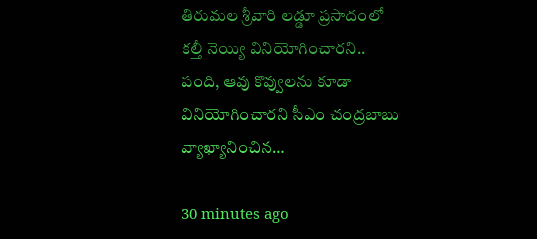తిరుమల శ్రీవారి ల‌డ్డూ ప్ర‌సాదంలో క‌ల్తీ నెయ్యి వినియోగించార‌ని.. పంది, ఆవు కొవ్వుల‌ను కూడా వినియోగించార‌ని సీఎం చంద్ర‌బాబు వ్యాఖ్యానించిన…

30 minutes ago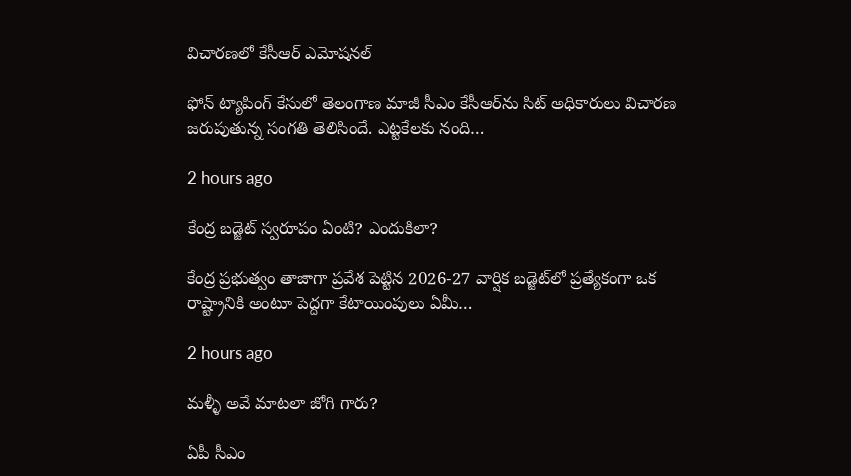విచారణలో కేసీఆర్ ఎమోషనల్

ఫోన్ ట్యాపింగ్ కేసులో తెలంగాణ మాజీ సీఎం కేసీఆర్‌ను సిట్ అధికారులు విచారణ జరుపుతున్న సంగతి తెలిసిందే. ఎట్టకేలకు నంది…

2 hours ago

కేంద్ర బ‌డ్జెట్ స్వ‌రూపం ఏంటి? ఎందుకిలా?

కేంద్ర ప్ర‌భుత్వం తాజాగా ప్ర‌వేశ పెట్టిన 2026-27 వార్షిక బ‌డ్జెట్‌లో ప్ర‌త్యేకంగా ఒక రాష్ట్రానికి అంటూ పెద్ద‌గా కేటాయింపులు ఏమీ…

2 hours ago

మళ్ళీ అవే మాటలా జోగి గారు?

ఏపీ సీఎం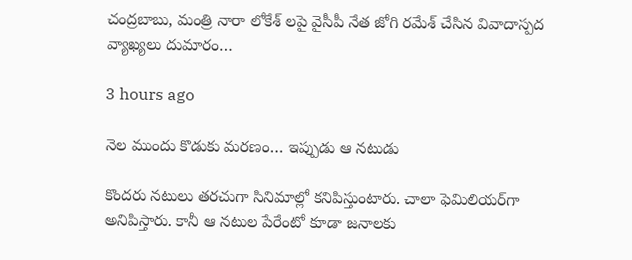చంద్రబాబు, మంత్రి నారా లోకేశ్ లపై వైసీపీ నేత జోగి రమేశ్ చేసిన వివాదాస్పద వ్యాఖ్యలు దుమారం…

3 hours ago

నెల ముందు కొడుకు మర‌ణం… ఇప్పుడు ఆ న‌టుడు

కొంద‌రు న‌టులు త‌రచుగా సినిమాల్లో క‌నిపిస్తుంటారు. చాలా ఫెమిలియ‌ర్‌గా అనిపిస్తారు. కానీ ఆ న‌టుల పేరేంటో కూడా జ‌నాల‌కు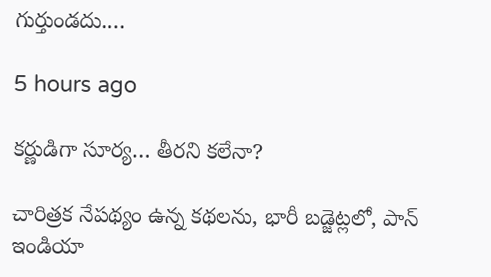గుర్తుండ‌దు.…

5 hours ago

కర్ణుడిగా సూర్య… తీరని కలేనా?

చారిత్రక నేపథ్యం ఉన్న కథలను, భారీ బడ్జెట్లలో, పాన్ ఇండియా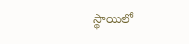స్థాయిలో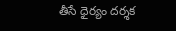తీసే ధైర్యం దర్శక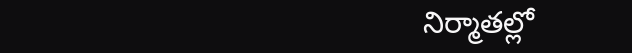నిర్మాతల్లో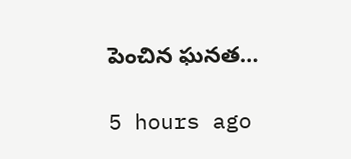పెంచిన ఘనత…

5 hours ago